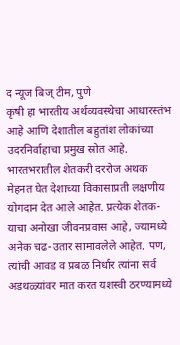द न्यूज बिज् टीम, पुणे
कृषी हा भारतीय अर्थव्यवस्थेचा आधारस्तंभ आहे आणि देशातील बहुतांश लोकांच्या उदरनिर्वाहाचा प्रमुख स्रोत आहे. भारतभरातील शेतकरी दररोज अथक मेहनत घेत देशाच्या विकासाप्रती लक्षणीय योगदान देत आले आहेत. प्रत्येक शेतक-याचा अनोखा जीवनप्रवास आहे, ज्यामध्ये अनेक चढ-उतार सामावलेले आहेत. पण, त्यांची आवड व प्रबळ निर्धार त्यांना सर्व अडथळ्यांवर मात करत यशस्वी ठरण्यामध्ये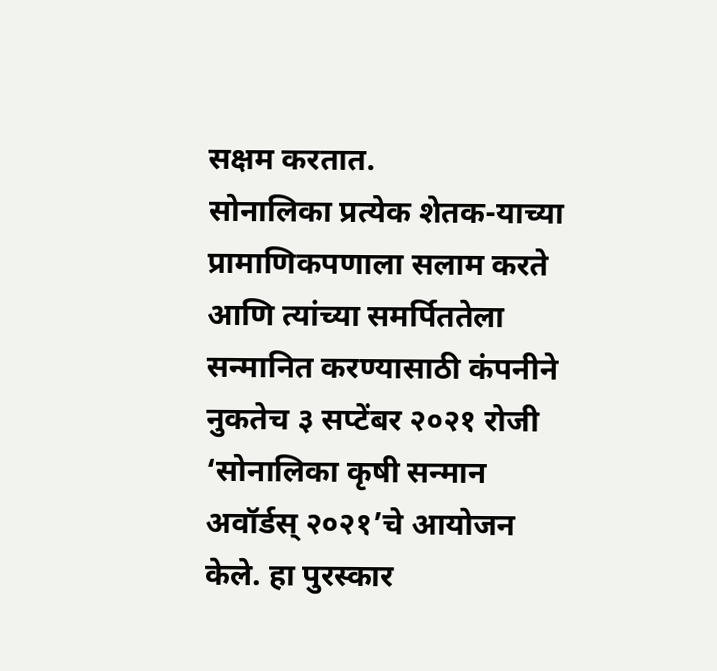सक्षम करतात.
सोनालिका प्रत्येक शेतक-याच्या प्रामाणिकपणाला सलाम करते आणि त्यांच्या समर्पिततेला सन्मानित करण्यासाठी कंपनीने नुकतेच ३ सप्टेंबर २०२१ रोजी ‘सोनालिका कृषी सन्मान अवॉर्डस् २०२१’चे आयोजन केले. हा पुरस्कार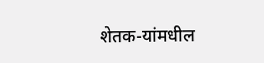शेतक-यांमधील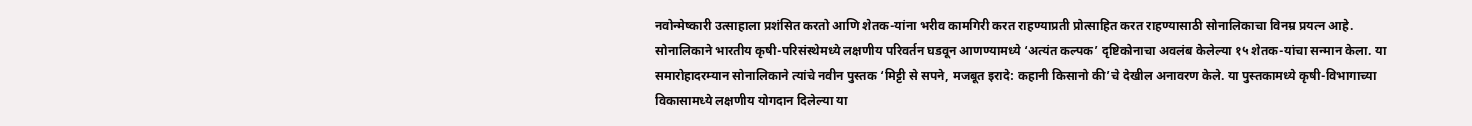नवोन्मेष्कारी उत्साहाला प्रशंसित करतो आणि शेतक-यांना भरीव कामगिरी करत राहण्याप्रती प्रोत्साहित करत राहण्यासाठी सोनालिकाचा विनम्र प्रयत्न आहे. सोनालिकाने भारतीय कृषी-परिसंस्थेमध्ये लक्षणीय परिवर्तन घडवून आणण्यामध्ये ‘अत्यंत कल्पक’ दृष्टिकोनाचा अवलंब केलेल्या १५ शेतक-यांचा सन्मान केला. या समारोहादरम्यान सोनालिकाने त्यांचे नवीन पुस्तक ‘मिट्टी से सपने, मजबूत इरादे: कहानी किसानो की’चे देखील अनावरण केले. या पुस्तकामध्ये कृषी-विभागाच्या विकासामध्ये लक्षणीय योगदान दिलेल्या या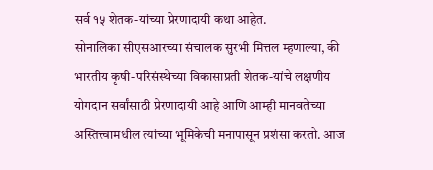सर्व १५ शेतक-यांच्या प्रेरणादायी कथा आहेत.
सोनालिका सीएसआरच्या संचालक सुरभी मित्तल म्हणाल्या, की भारतीय कृषी-परिसंस्थेच्या विकासाप्रती शेतक-यांचे लक्षणीय योगदान सर्वांसाठी प्रेरणादायी आहे आणि आम्ही मानवतेच्या अस्तित्त्वामधील त्यांच्या भूमिकेची मनापासून प्रशंसा करतो. आज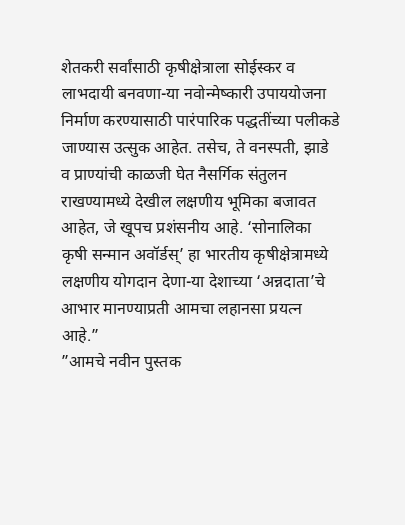शेतकरी सर्वांसाठी कृषीक्षेत्राला सोईस्कर व लाभदायी बनवणा-या नवोन्मेष्कारी उपाययोजना निर्माण करण्यासाठी पारंपारिक पद्धतींच्या पलीकडे जाण्यास उत्सुक आहेत. तसेच, ते वनस्पती, झाडे व प्राण्यांची काळजी घेत नैसर्गिक संतुलन राखण्यामध्ये देखील लक्षणीय भूमिका बजावत आहेत, जे खूपच प्रशंसनीय आहे. ‘सोनालिका कृषी सन्मान अवॉर्डस्’ हा भारतीय कृषीक्षेत्रामध्ये लक्षणीय योगदान देणा-या देशाच्या ‘अन्नदाता’चे आभार मानण्याप्रती आमचा लहानसा प्रयत्न आहे.”
”आमचे नवीन पुस्तक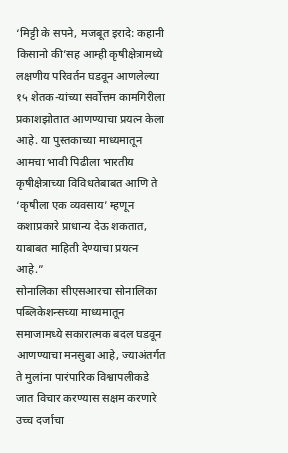‘मिट्टी के सपने, मजबूत इरादे: कहानी किसानो की’सह आम्ही कृषीक्षेत्रामध्ये लक्षणीय परिवर्तन घडवून आणलेल्या १५ शेतक-यांच्या सर्वोत्तम कामगिरीला प्रकाशझोतात आणण्याचा प्रयत्न केला आहे. या पुस्तकाच्या माध्यमातून आमचा भावी पिढीला भारतीय कृषीक्षेत्राच्या विविधतेबाबत आणि ते ‘कृषीला एक व्यवसाय’ म्हणून कशाप्रकारे प्राधान्य देऊ शकतात, याबाबत माहिती देण्याचा प्रयत्न आहे.”
सोनालिका सीएसआरचा सोनालिका पब्लिकेशन्सच्या माध्यमातून समाजामध्ये सकारात्मक बदल घडवून आणण्याचा मनसुबा आहे, ज्याअंतर्गत ते मुलांना पारंपारिक विश्वापलीकडे जात विचार करण्यास सक्षम करणारे उच्च दर्जाचा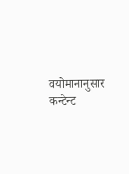वयोमानानुसार कन्टेन्ट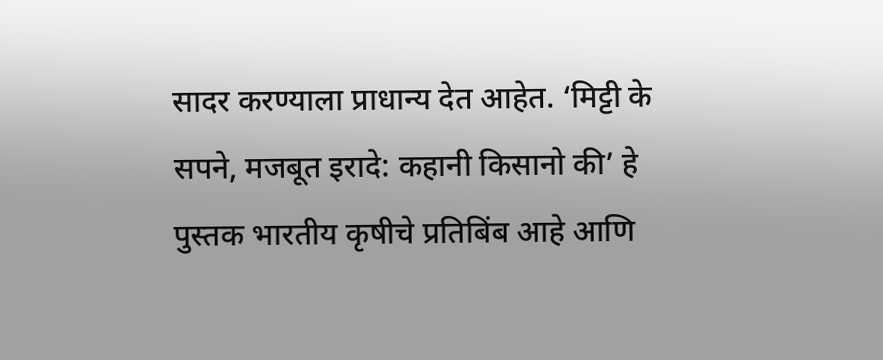सादर करण्याला प्राधान्य देत आहेत. ‘मिट्टी के सपने, मजबूत इरादे: कहानी किसानो की’ हे पुस्तक भारतीय कृषीचे प्रतिबिंब आहे आणि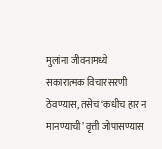मुलांना जीवनामध्ये सकारात्मक विचारसरणी ठेवण्यास, तसेच ‘कधीच हार न मानण्याची’ वृत्ती जोपासण्यास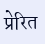प्रेरित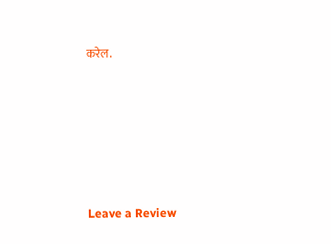करेल.







Leave a Review